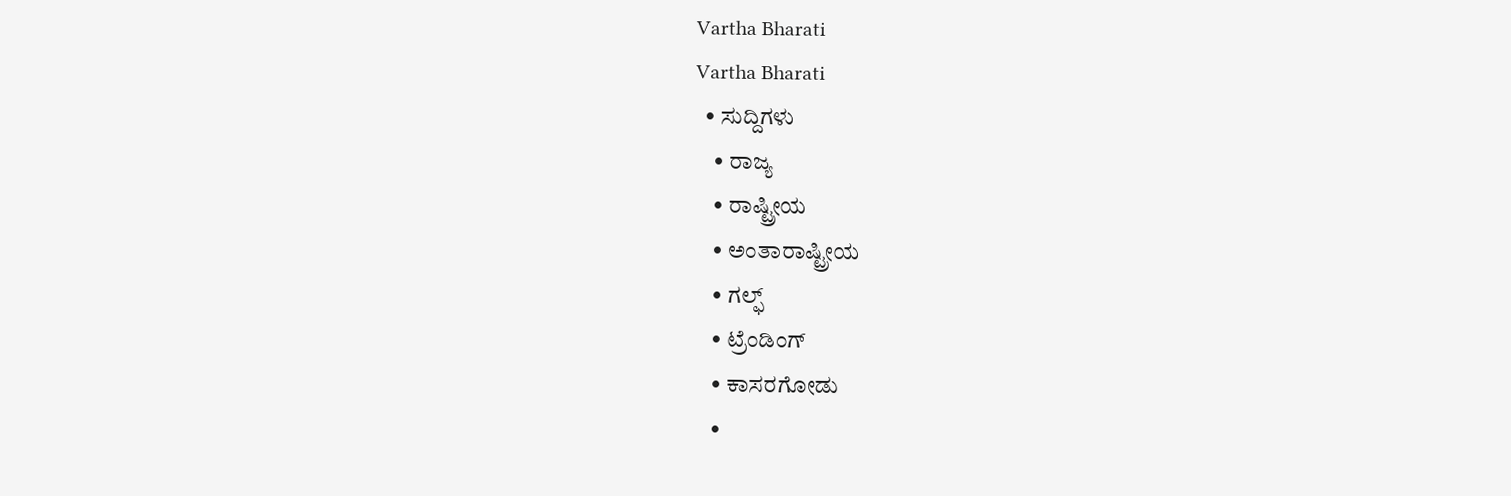Vartha Bharati
Vartha Bharati
  • ಸುದ್ದಿಗಳು
    • ರಾಜ್ಯ
    • ರಾಷ್ಟ್ರೀಯ
    • ಅಂತಾರಾಷ್ಟ್ರೀಯ
    • ಗಲ್ಫ್
    • ಟ್ರೆಂಡಿಂಗ್
    • ಕಾಸರಗೋಡು
    •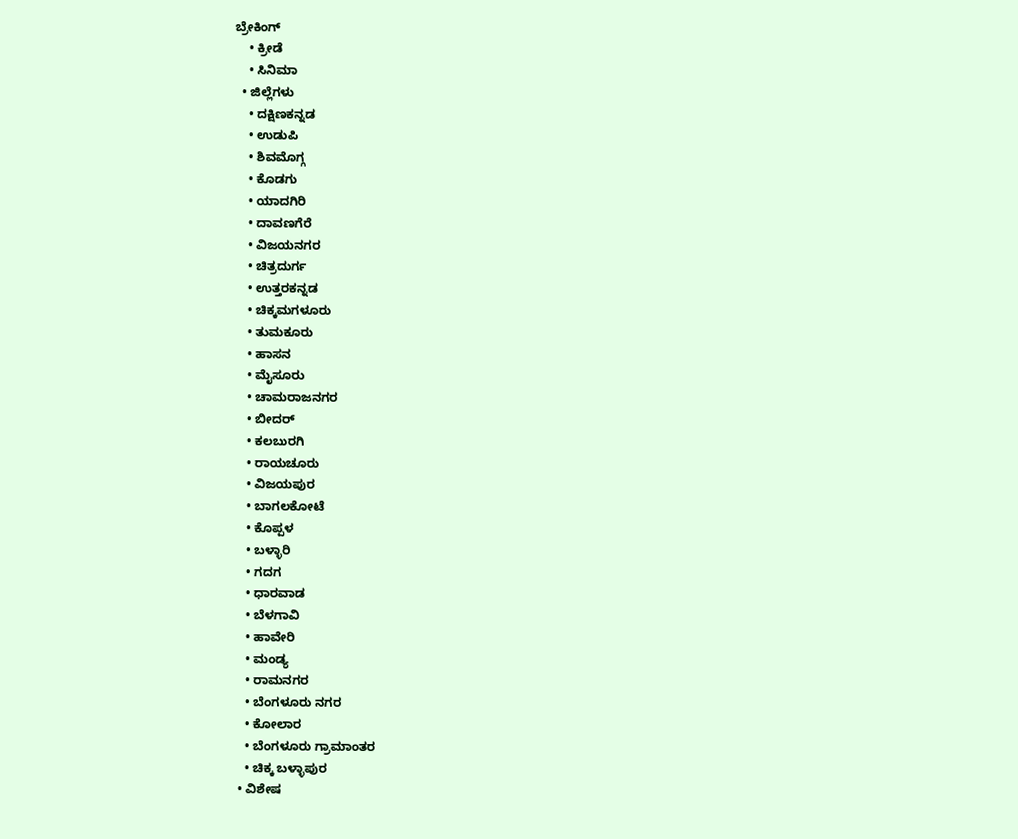ಬ್ರೇಕಿಂಗ್
    • ಕ್ರೀಡೆ
    • ಸಿನಿಮಾ
  • ಜಿಲ್ಲೆಗಳು
    • ದಕ್ಷಿಣಕನ್ನಡ
    • ಉಡುಪಿ
    • ಶಿವಮೊಗ್ಗ
    • ಕೊಡಗು
    • ಯಾದಗಿರಿ
    • ದಾವಣಗೆರೆ
    • ವಿಜಯನಗರ
    • ಚಿತ್ರದುರ್ಗ
    • ಉತ್ತರಕನ್ನಡ
    • ಚಿಕ್ಕಮಗಳೂರು
    • ತುಮಕೂರು
    • ಹಾಸನ
    • ಮೈಸೂರು
    • ಚಾಮರಾಜನಗರ
    • ಬೀದರ್‌
    • ಕಲಬುರಗಿ
    • ರಾಯಚೂರು
    • ವಿಜಯಪುರ
    • ಬಾಗಲಕೋಟೆ
    • ಕೊಪ್ಪಳ
    • ಬಳ್ಳಾರಿ
    • ಗದಗ
    • ಧಾರವಾಡ‌
    • ಬೆಳಗಾವಿ
    • ಹಾವೇರಿ
    • ಮಂಡ್ಯ
    • ರಾಮನಗರ
    • ಬೆಂಗಳೂರು ನಗರ
    • ಕೋಲಾರ
    • ಬೆಂಗಳೂರು ಗ್ರಾಮಾಂತರ
    • ಚಿಕ್ಕ ಬಳ್ಳಾಪುರ
  • ವಿಶೇಷ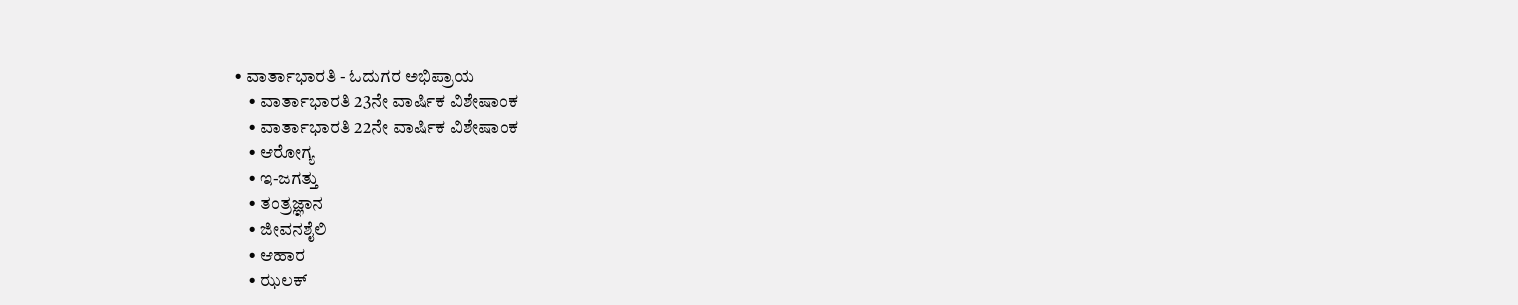• ವಾರ್ತಾಭಾರತಿ - ಓದುಗರ ಅಭಿಪ್ರಾಯ
    • ವಾರ್ತಾಭಾರತಿ 23ನೇ ವಾರ್ಷಿಕ ವಿಶೇಷಾಂಕ
    • ವಾರ್ತಾಭಾರತಿ 22ನೇ ವಾರ್ಷಿಕ ವಿಶೇಷಾಂಕ
    • ಆರೋಗ್ಯ
    • ಇ-ಜಗತ್ತು
    • ತಂತ್ರಜ್ಞಾನ
    • ಜೀವನಶೈಲಿ
    • ಆಹಾರ
    • ಝಲಕ್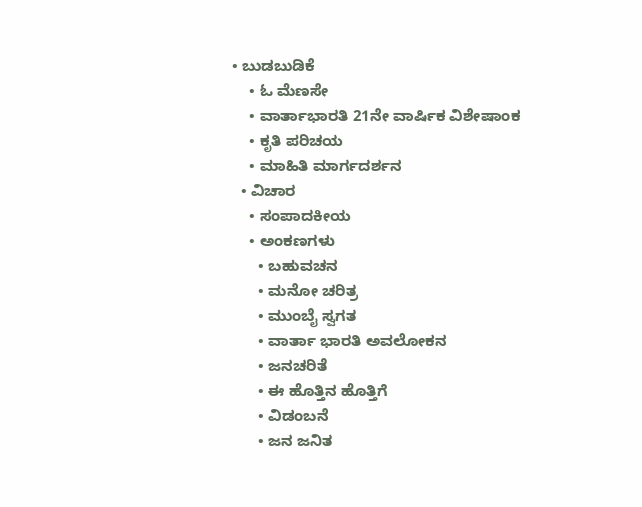• ಬುಡಬುಡಿಕೆ
    • ಓ ಮೆಣಸೇ
    • ವಾರ್ತಾಭಾರತಿ 21ನೇ ವಾರ್ಷಿಕ ವಿಶೇಷಾಂಕ
    • ಕೃತಿ ಪರಿಚಯ
    • ಮಾಹಿತಿ ಮಾರ್ಗದರ್ಶನ
  • ವಿಚಾರ
    • ಸಂಪಾದಕೀಯ
    • ಅಂಕಣಗಳು
      • ಬಹುವಚನ
      • ಮನೋ ಚರಿತ್ರ
      • ಮುಂಬೈ ಸ್ವಗತ
      • ವಾರ್ತಾ ಭಾರತಿ ಅವಲೋಕನ
      • ಜನಚರಿತೆ
      • ಈ ಹೊತ್ತಿನ ಹೊತ್ತಿಗೆ
      • ವಿಡಂಬನೆ
      • ಜನ ಜನಿತ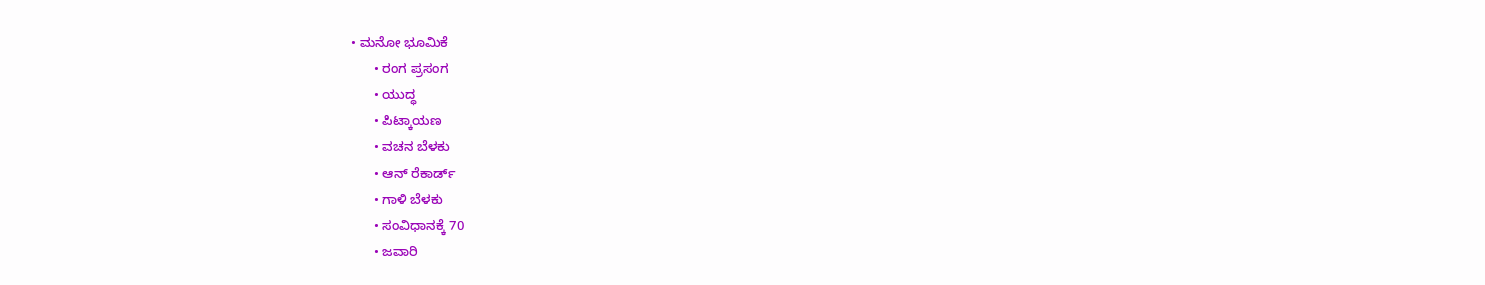• ಮನೋ ಭೂಮಿಕೆ
      • ರಂಗ ಪ್ರಸಂಗ
      • ಯುದ್ಧ
      • ಪಿಟ್ಕಾಯಣ
      • ವಚನ ಬೆಳಕು
      • ಆನ್ ರೆಕಾರ್ಡ್
      • ಗಾಳಿ ಬೆಳಕು
      • ಸಂವಿಧಾನಕ್ಕೆ 70
      • ಜವಾರಿ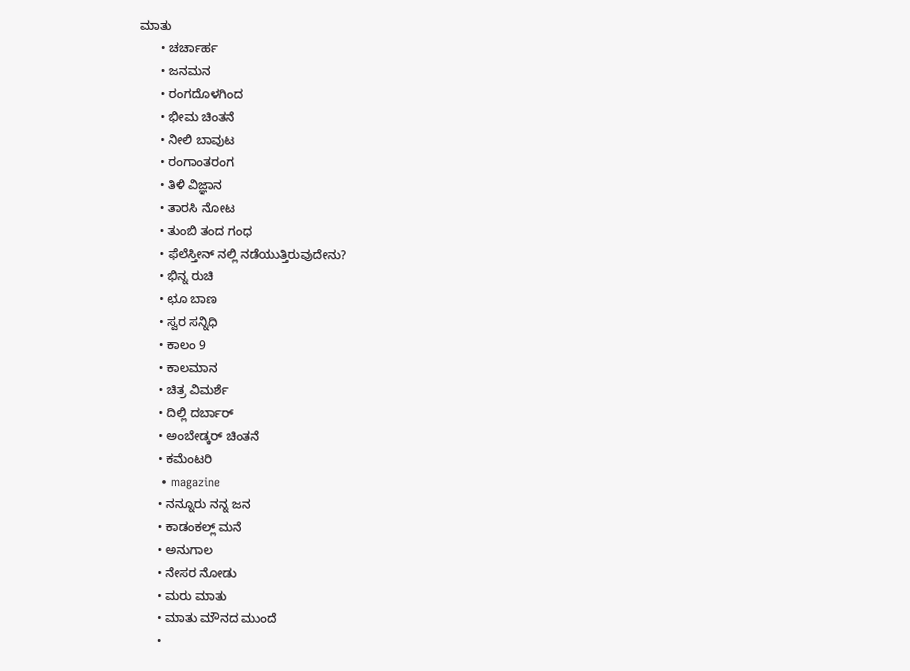ಮಾತು
      • ಚರ್ಚಾರ್ಹ
      • ಜನಮನ
      • ರಂಗದೊಳಗಿಂದ
      • ಭೀಮ ಚಿಂತನೆ
      • ನೀಲಿ ಬಾವುಟ
      • ರಂಗಾಂತರಂಗ
      • ತಿಳಿ ವಿಜ್ಞಾನ
      • ತಾರಸಿ ನೋಟ
      • ತುಂಬಿ ತಂದ ಗಂಧ
      • ಫೆಲೆಸ್ತೀನ್ ‌ನಲ್ಲಿ ನಡೆಯುತ್ತಿರುವುದೇನು?
      • ಭಿನ್ನ ರುಚಿ
      • ಛೂ ಬಾಣ
      • ಸ್ವರ ಸನ್ನಿಧಿ
      • ಕಾಲಂ 9
      • ಕಾಲಮಾನ
      • ಚಿತ್ರ ವಿಮರ್ಶೆ
      • ದಿಲ್ಲಿ ದರ್ಬಾರ್
      • ಅಂಬೇಡ್ಕರ್ ಚಿಂತನೆ
      • ಕಮೆಂಟರಿ
      • magazine
      • ನನ್ನೂರು ನನ್ನ ಜನ
      • ಕಾಡಂಕಲ್ಲ್ ಮನೆ
      • ಅನುಗಾಲ
      • ನೇಸರ ನೋಡು
      • ಮರು ಮಾತು
      • ಮಾತು ಮೌನದ ಮುಂದೆ
      •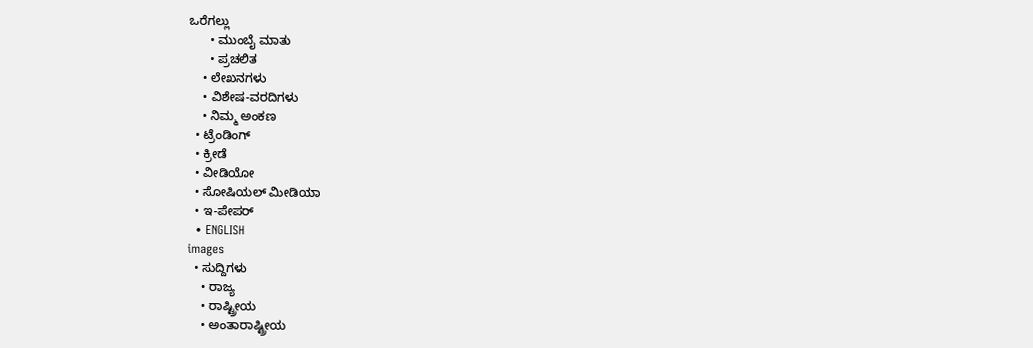ಒರೆಗಲ್ಲು
      • ಮುಂಬೈ ಮಾತು
      • ಪ್ರಚಲಿತ
    • ಲೇಖನಗಳು
    • ವಿಶೇಷ-ವರದಿಗಳು
    • ನಿಮ್ಮ ಅಂಕಣ
  • ಟ್ರೆಂಡಿಂಗ್
  • ಕ್ರೀಡೆ
  • ವೀಡಿಯೋ
  • ಸೋಷಿಯಲ್ ಮೀಡಿಯಾ
  • ಇ-ಪೇಪರ್
  • ENGLISH
images
  • ಸುದ್ದಿಗಳು
    • ರಾಜ್ಯ
    • ರಾಷ್ಟ್ರೀಯ
    • ಅಂತಾರಾಷ್ಟ್ರೀಯ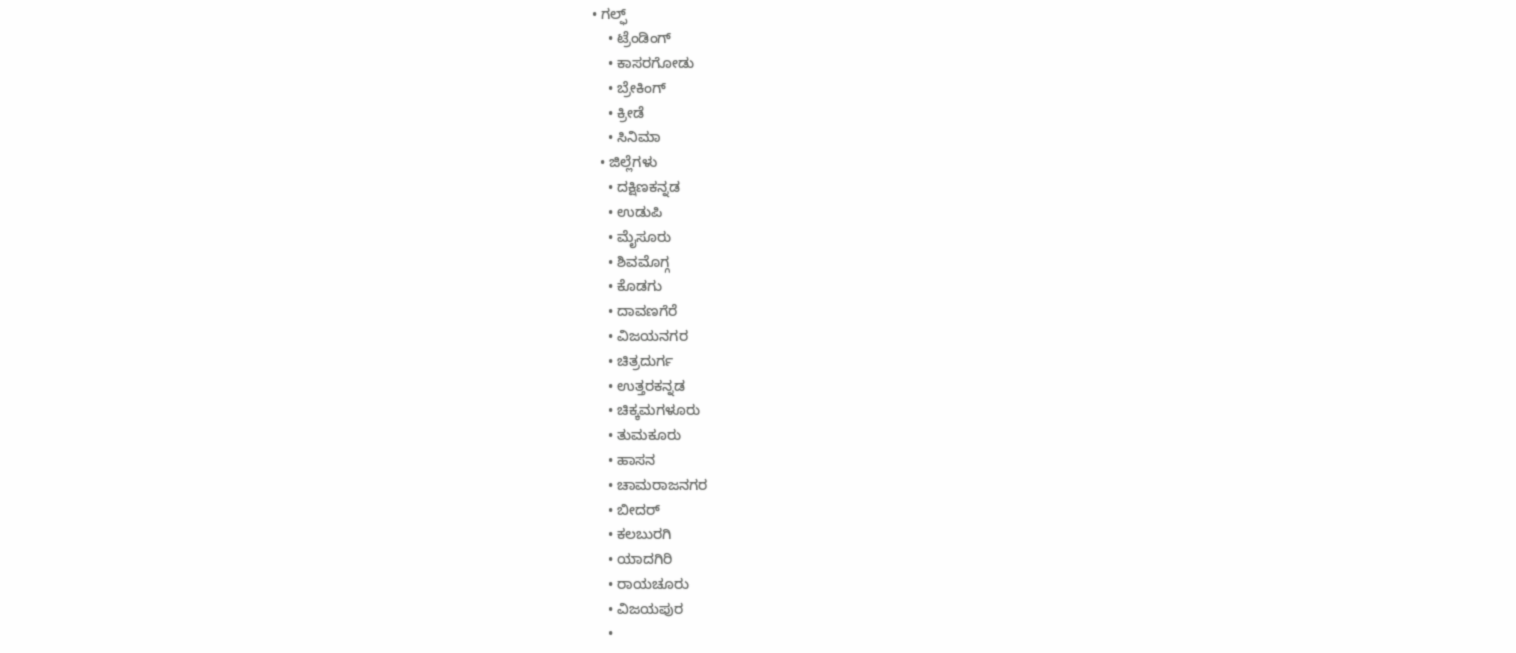• ಗಲ್ಫ್
    • ಟ್ರೆಂಡಿಂಗ್
    • ಕಾಸರಗೋಡು
    • ಬ್ರೇಕಿಂಗ್
    • ಕ್ರೀಡೆ
    • ಸಿನಿಮಾ
  • ಜಿಲ್ಲೆಗಳು
    • ದಕ್ಷಿಣಕನ್ನಡ
    • ಉಡುಪಿ
    • ಮೈಸೂರು
    • ಶಿವಮೊಗ್ಗ
    • ಕೊಡಗು
    • ದಾವಣಗೆರೆ
    • ವಿಜಯನಗರ
    • ಚಿತ್ರದುರ್ಗ
    • ಉತ್ತರಕನ್ನಡ
    • ಚಿಕ್ಕಮಗಳೂರು
    • ತುಮಕೂರು
    • ಹಾಸನ
    • ಚಾಮರಾಜನಗರ
    • ಬೀದರ್‌
    • ಕಲಬುರಗಿ
    • ಯಾದಗಿರಿ
    • ರಾಯಚೂರು
    • ವಿಜಯಪುರ
    •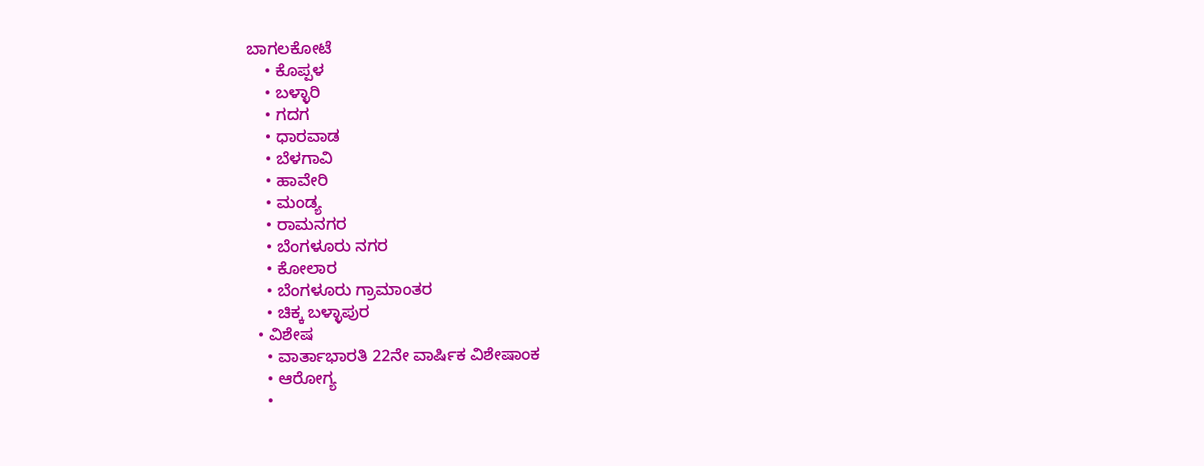ಬಾಗಲಕೋಟೆ
    • ಕೊಪ್ಪಳ
    • ಬಳ್ಳಾರಿ
    • ಗದಗ
    • ಧಾರವಾಡ
    • ಬೆಳಗಾವಿ
    • ಹಾವೇರಿ
    • ಮಂಡ್ಯ
    • ರಾಮನಗರ
    • ಬೆಂಗಳೂರು ನಗರ
    • ಕೋಲಾರ
    • ಬೆಂಗಳೂರು ಗ್ರಾಮಾಂತರ
    • ಚಿಕ್ಕ ಬಳ್ಳಾಪುರ
  • ವಿಶೇಷ
    • ವಾರ್ತಾಭಾರತಿ 22ನೇ ವಾರ್ಷಿಕ ವಿಶೇಷಾಂಕ
    • ಆರೋಗ್ಯ
    •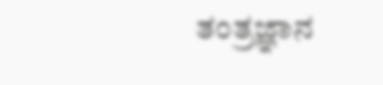ತಂತ್ರಜ್ಞಾನ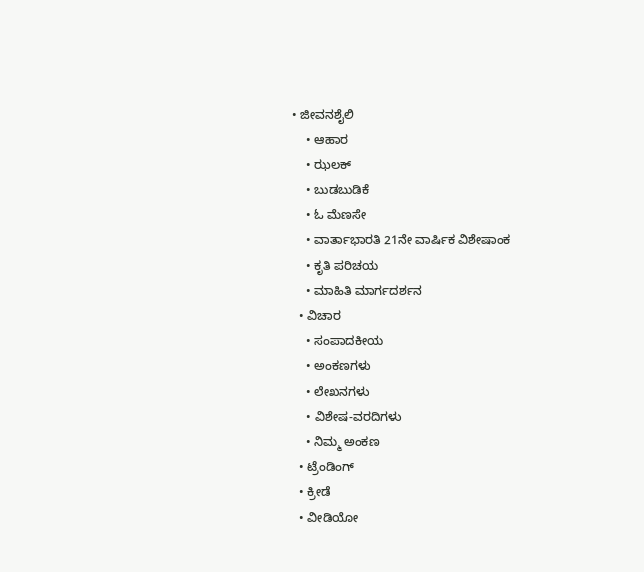• ಜೀವನಶೈಲಿ
    • ಆಹಾರ
    • ಝಲಕ್
    • ಬುಡಬುಡಿಕೆ
    • ಓ ಮೆಣಸೇ
    • ವಾರ್ತಾಭಾರತಿ 21ನೇ ವಾರ್ಷಿಕ ವಿಶೇಷಾಂಕ
    • ಕೃತಿ ಪರಿಚಯ
    • ಮಾಹಿತಿ ಮಾರ್ಗದರ್ಶನ
  • ವಿಚಾರ
    • ಸಂಪಾದಕೀಯ
    • ಅಂಕಣಗಳು
    • ಲೇಖನಗಳು
    • ವಿಶೇಷ-ವರದಿಗಳು
    • ನಿಮ್ಮ ಅಂಕಣ
  • ಟ್ರೆಂಡಿಂಗ್
  • ಕ್ರೀಡೆ
  • ವೀಡಿಯೋ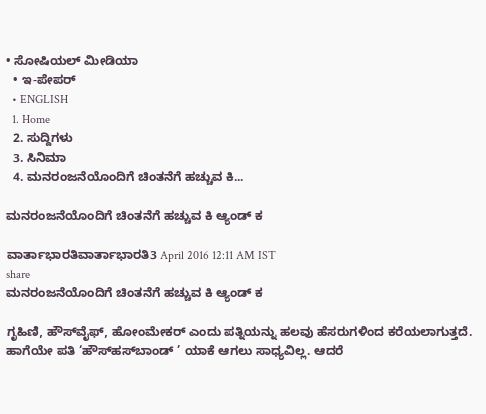• ಸೋಷಿಯಲ್ ಮೀಡಿಯಾ
  • ಇ-ಪೇಪರ್
  • ENGLISH
  1. Home
  2. ಸುದ್ದಿಗಳು
  3. ಸಿನಿಮಾ
  4. ಮನರಂಜನೆಯೊಂದಿಗೆ ಚಿಂತನೆಗೆ ಹಚ್ಚುವ ಕಿ...

ಮನರಂಜನೆಯೊಂದಿಗೆ ಚಿಂತನೆಗೆ ಹಚ್ಚುವ ಕಿ ಆ್ಯಂಡ್ ಕ

ವಾರ್ತಾಭಾರತಿವಾರ್ತಾಭಾರತಿ3 April 2016 12:11 AM IST
share
ಮನರಂಜನೆಯೊಂದಿಗೆ ಚಿಂತನೆಗೆ ಹಚ್ಚುವ ಕಿ ಆ್ಯಂಡ್ ಕ

ಗೃಹಿಣಿ, ಹೌಸ್‌ವೈಫ್, ಹೋಂಮೇಕರ್ ಎಂದು ಪತ್ನಿಯನ್ನು ಹಲವು ಹೆಸರುಗಳಿಂದ ಕರೆಯಲಾಗುತ್ತದೆ. ಹಾಗೆಯೇ ಪತಿ ‘ಹೌಸ್‌ಹಸ್‌ಬಾಂಡ್ ’ ಯಾಕೆ ಆಗಲು ಸಾಧ್ಯವಿಲ್ಲ. ಆದರೆ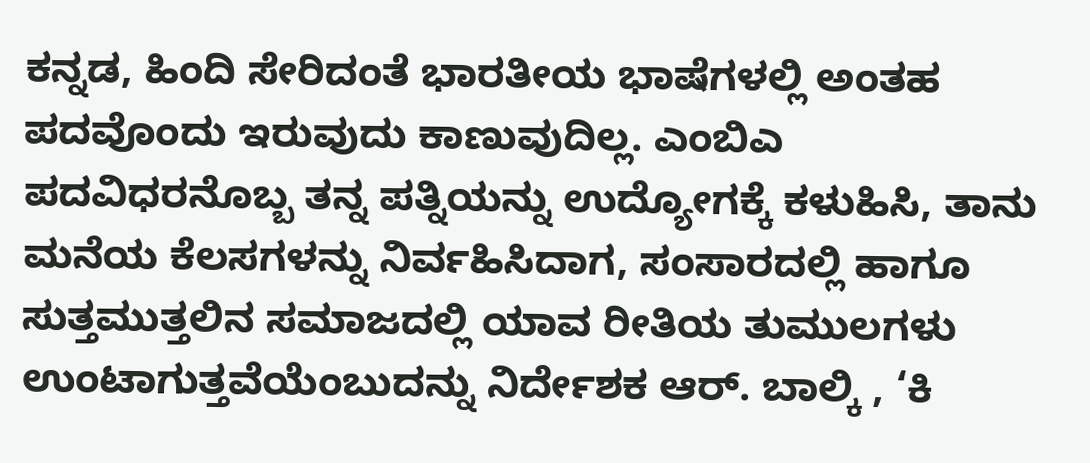ಕನ್ನಡ, ಹಿಂದಿ ಸೇರಿದಂತೆ ಭಾರತೀಯ ಭಾಷೆಗಳಲ್ಲಿ ಅಂತಹ ಪದವೊಂದು ಇರುವುದು ಕಾಣುವುದಿಲ್ಲ. ಎಂಬಿಎ ಪದವಿಧರನೊಬ್ಬ ತನ್ನ ಪತ್ನಿಯನ್ನು ಉದ್ಯೋಗಕ್ಕೆ ಕಳುಹಿಸಿ, ತಾನು ಮನೆಯ ಕೆಲಸಗಳನ್ನು ನಿರ್ವಹಿಸಿದಾಗ, ಸಂಸಾರದಲ್ಲಿ ಹಾಗೂ ಸುತ್ತಮುತ್ತಲಿನ ಸಮಾಜದಲ್ಲಿ ಯಾವ ರೀತಿಯ ತುಮುಲಗಳು ಉಂಟಾಗುತ್ತವೆಯೆಂಬುದನ್ನು ನಿರ್ದೇಶಕ ಆರ್. ಬಾಲ್ಕಿ , ‘ಕಿ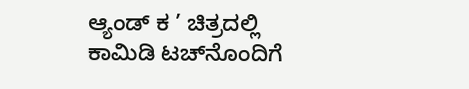ಆ್ಯಂಡ್ ಕ ’ ಚಿತ್ರದಲ್ಲಿ ಕಾಮಿಡಿ ಟಚ್‌ನೊಂದಿಗೆ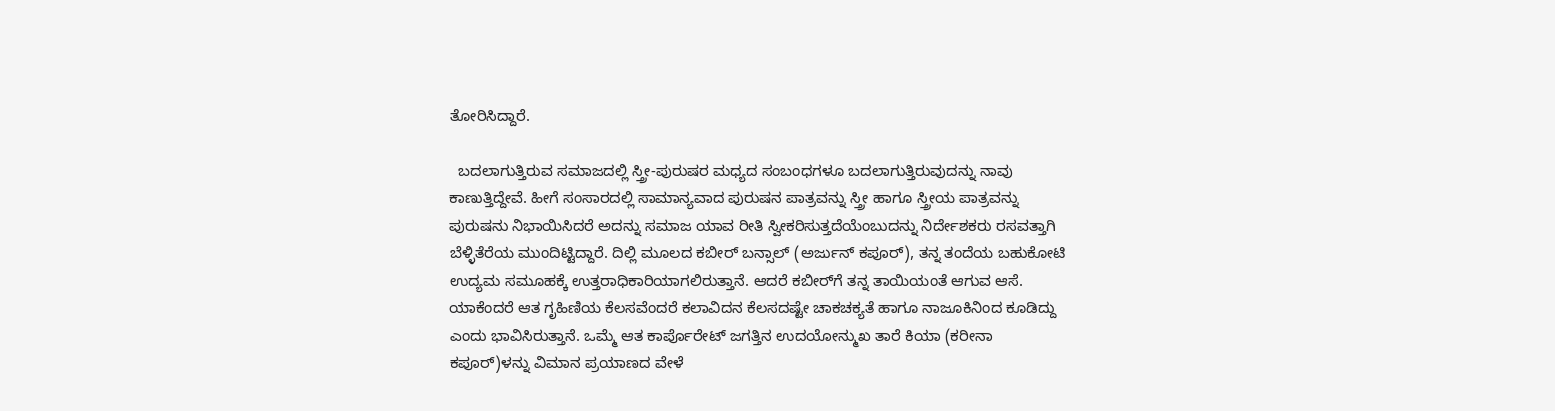ತೋರಿಸಿದ್ದಾರೆ.

  ಬದಲಾಗುತ್ತಿರುವ ಸಮಾಜದಲ್ಲಿ ಸ್ತ್ರೀ-ಪುರುಷರ ಮಧ್ಯದ ಸಂಬಂಧಗಳೂ ಬದಲಾಗುತ್ತಿರುವುದನ್ನು ನಾವು ಕಾಣುತ್ತಿದ್ದೇವೆ. ಹೀಗೆ ಸಂಸಾರದಲ್ಲಿ ಸಾಮಾನ್ಯವಾದ ಪುರುಷನ ಪಾತ್ರವನ್ನು ಸ್ತ್ರೀ ಹಾಗೂ ಸ್ತ್ರೀಯ ಪಾತ್ರವನ್ನು ಪುರುಷನು ನಿಭಾಯಿಸಿದರೆ ಅದನ್ನು ಸಮಾಜ ಯಾವ ರೀತಿ ಸ್ವೀಕರಿಸುತ್ತದೆಯೆಂಬುದನ್ನು ನಿರ್ದೇಶಕರು ರಸವತ್ತಾಗಿ ಬೆಳ್ಳಿತೆರೆಯ ಮುಂದಿಟ್ಟಿದ್ದಾರೆ. ದಿಲ್ಲಿ ಮೂಲದ ಕಬೀರ್ ಬನ್ಸಾಲ್ (ಅರ್ಜುನ್ ಕಪೂರ್), ತನ್ನ ತಂದೆಯ ಬಹುಕೋಟಿ ಉದ್ಯಮ ಸಮೂಹಕ್ಕೆ ಉತ್ತರಾಧಿಕಾರಿಯಾಗಲಿರುತ್ತಾನೆ. ಆದರೆ ಕಬೀರ್‌ಗೆ ತನ್ನ ತಾಯಿಯಂತೆ ಆಗುವ ಆಸೆ. ಯಾಕೆಂದರೆ ಆತ ಗೃಹಿಣಿಯ ಕೆಲಸವೆಂದರೆ ಕಲಾವಿದನ ಕೆಲಸದಷ್ಟೇ ಚಾಕಚಕ್ಯತೆ ಹಾಗೂ ನಾಜೂಕಿನಿಂದ ಕೂಡಿದ್ದು ಎಂದು ಭಾವಿಸಿರುತ್ತಾನೆ. ಒಮ್ಮೆ ಆತ ಕಾರ್ಪೊರೇಟ್ ಜಗತ್ತಿನ ಉದಯೋನ್ಮುಖ ತಾರೆ ಕಿಯಾ (ಕರೀನಾ ಕಪೂರ್)ಳನ್ನು ವಿಮಾನ ಪ್ರಯಾಣದ ವೇಳೆ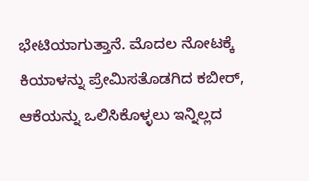ಭೇಟಿಯಾಗುತ್ತಾನೆ. ಮೊದಲ ನೋಟಕ್ಕೆ ಕಿಯಾಳನ್ನು ಪ್ರೇಮಿಸತೊಡಗಿದ ಕಬೀರ್, ಆಕೆಯನ್ನು ಒಲಿಸಿಕೊಳ್ಳಲು ಇನ್ನಿಲ್ಲದ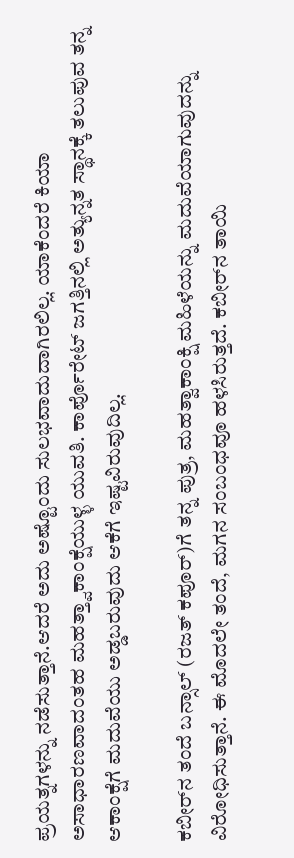ಪ್ರಯತ್ನಗಳನ್ನು ನಡೆಸುತ್ತಾನೆ.ಆದರೆ ಅದು ಅಷ್ಟೊಂದು ಸುಲಭವಾದುದಾಗಿರಲಿಲ್ಲ. ಯಾಕೆಂದರೆ ಕಿಯಾ ಅಸಾಧಾರಣವಾದಂತಹ ಮಹತ್ತ್ವಾಕಾಂಕ್ಷೆಯುಳ್ಳ ಯುವತಿ. ಕಾರ್ಪೊರೇಟ್ ಜಗತ್ತಿನಲ್ಲಿ ಅತ್ಯುನ್ನತ ಸ್ಥಾನಕ್ಕೆ ತಲುಪುವ ತನ್ನ ಆಕಾಂಕ್ಷೆಗೆ ಮದುವೆಯು ಅಡ್ಡಬರುವುದು ಆಕೆಗೆ ಇಷ್ಟವಿರುವುದಿಲ್ಲ.

ಕಬೀರ್‌ನ ತಂದೆ ಬನ್ಸಾಲ್ (ರಜತ್ ಕಪೂರ್)ಗೆ ತನ್ನ ಪುತ್ರ, ಮಹತ್ವಾಕಾಂಕ್ಷಿ ಮಹಿಳೆಯನ್ನು ಮದುವೆಯಾಗುವುದನ್ನು ವಿರೋಧಿಸುತ್ತಾನೆ. ಈ ಮೊದಲೇ ತಂದೆ, ಮಗನ ಸಂಬಂಧವೂ ಹಳಸಿರುತ್ತದೆ. ಕಬೀರ್‌ನ ತಾಯಿ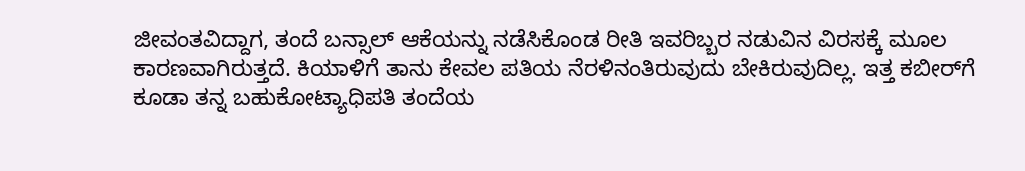ಜೀವಂತವಿದ್ದಾಗ, ತಂದೆ ಬನ್ಸಾಲ್ ಆಕೆಯನ್ನು ನಡೆಸಿಕೊಂಡ ರೀತಿ ಇವರಿಬ್ಬರ ನಡುವಿನ ವಿರಸಕ್ಕೆ ಮೂಲ ಕಾರಣವಾಗಿರುತ್ತದೆ. ಕಿಯಾಳಿಗೆ ತಾನು ಕೇವಲ ಪತಿಯ ನೆರಳಿನಂತಿರುವುದು ಬೇಕಿರುವುದಿಲ್ಲ. ಇತ್ತ ಕಬೀರ್‌ಗೆ ಕೂಡಾ ತನ್ನ ಬಹುಕೋಟ್ಯಾಧಿಪತಿ ತಂದೆಯ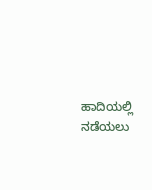ಹಾದಿಯಲ್ಲಿ ನಡೆಯಲು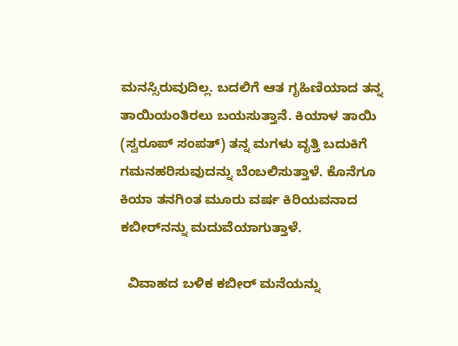ಮನಸ್ಸಿರುವುದಿಲ್ಲ. ಬದಲಿಗೆ ಆತ ಗೃಹಿಣಿಯಾದ ತನ್ನ ತಾಯಿಯಂತಿರಲು ಬಯಸುತ್ತಾನೆ. ಕಿಯಾಳ ತಾಯಿ (ಸ್ವರೂಪ್ ಸಂಪತ್) ತನ್ನ ಮಗಳು ವೃತ್ತಿ ಬದುಕಿಗೆ ಗಮನಹರಿಸುವುದನ್ನು ಬೆಂಬಲಿಸುತ್ತಾಳೆ. ಕೊನೆಗೂ ಕಿಯಾ ತನಗಿಂತ ಮೂರು ವರ್ಷ ಕಿರಿಯವನಾದ ಕಬೀರ್‌ನನ್ನು ಮದುವೆಯಾಗುತ್ತಾಳೆ.

  ವಿವಾಹದ ಬಳಿಕ ಕಬೀರ್ ಮನೆಯನ್ನು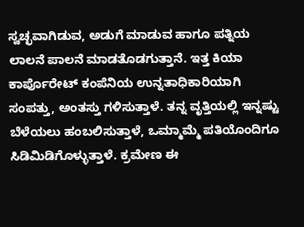ಸ್ವಚ್ಛವಾಗಿಡುವ, ಅಡುಗೆ ಮಾಡುವ ಹಾಗೂ ಪತ್ನಿಯ ಲಾಲನೆ ಪಾಲನೆ ಮಾಡತೊಡಗುತ್ತಾನೆ. ಇತ್ತ ಕಿಯಾ ಕಾರ್ಪೊರೇಟ್ ಕಂಪೆನಿಯ ಉನ್ನತಾಧಿಕಾರಿಯಾಗಿ ಸಂಪತ್ತು, ಅಂತಸ್ತು ಗಳಿಸುತ್ತಾಳೆ. ತನ್ನ ವೃತ್ತಿಯಲ್ಲಿ ಇನ್ನಷ್ಟು ಬೆಳೆಯಲು ಹಂಬಲಿಸುತ್ತಾಳೆ, ಒಮ್ಮಾಮ್ಮೆ ಪತಿಯೊಂದಿಗೂ ಸಿಡಿಮಿಡಿಗೊಳ್ಳುತ್ತಾಳೆ. ಕ್ರಮೇಣ ಈ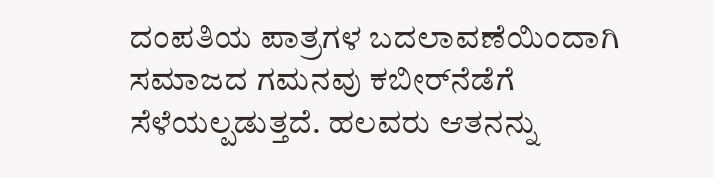ದಂಪತಿಯ ಪಾತ್ರಗಳ ಬದಲಾವಣೆಯಿಂದಾಗಿ ಸಮಾಜದ ಗಮನವು ಕಬೀರ್‌ನೆಡೆಗೆ ಸೆಳೆಯಲ್ಪಡುತ್ತದೆ. ಹಲವರು ಆತನನ್ನು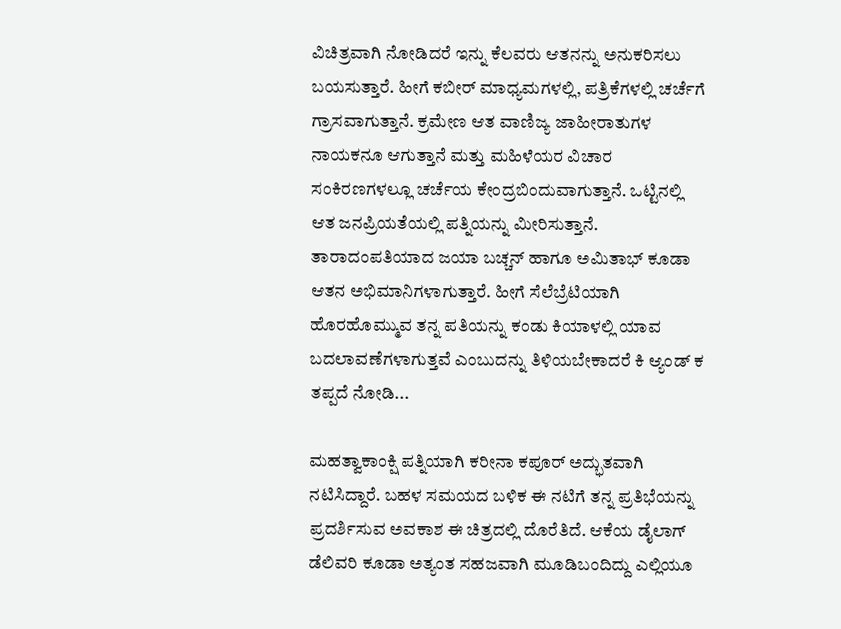ವಿಚಿತ್ರವಾಗಿ ನೋಡಿದರೆ ಇನ್ನು ಕೆಲವರು ಆತನನ್ನು ಅನುಕರಿಸಲು ಬಯಸುತ್ತಾರೆ. ಹೀಗೆ ಕಬೀರ್ ಮಾಧ್ಯಮಗಳಲ್ಲಿ, ಪತ್ರಿಕೆಗಳಲ್ಲಿ ಚರ್ಚೆಗೆ ಗ್ರಾಸವಾಗುತ್ತಾನೆ. ಕ್ರಮೇಣ ಆತ ವಾಣಿಜ್ಯ ಜಾಹೀರಾತುಗಳ ನಾಯಕನೂ ಆಗುತ್ತಾನೆ ಮತ್ತು ಮಹಿಳೆಯರ ವಿಚಾರ ಸಂಕಿರಣಗಳಲ್ಲೂ ಚರ್ಚೆಯ ಕೇಂದ್ರಬಿಂದುವಾಗುತ್ತಾನೆ. ಒಟ್ಟಿನಲ್ಲಿ ಆತ ಜನಪ್ರಿಯತೆಯಲ್ಲಿ ಪತ್ನಿಯನ್ನು ಮೀರಿಸುತ್ತಾನೆ. ತಾರಾದಂಪತಿಯಾದ ಜಯಾ ಬಚ್ಚನ್ ಹಾಗೂ ಅಮಿತಾಭ್ ಕೂಡಾ ಆತನ ಅಭಿಮಾನಿಗಳಾಗುತ್ತಾರೆ. ಹೀಗೆ ಸೆಲೆಬ್ರೆಟಿಯಾಗಿ ಹೊರಹೊಮ್ಮುವ ತನ್ನ ಪತಿಯನ್ನು ಕಂಡು ಕಿಯಾಳಲ್ಲಿ ಯಾವ ಬದಲಾವಣೆಗಳಾಗುತ್ತವೆ ಎಂಬುದನ್ನು ತಿಳಿಯಬೇಕಾದರೆ ಕಿ ಆ್ಯಂಡ್ ಕ ತಪ್ಪದೆ ನೋಡಿ...

ಮಹತ್ವಾಕಾಂಕ್ಷಿ ಪತ್ನಿಯಾಗಿ ಕರೀನಾ ಕಪೂರ್ ಅದ್ಭುತವಾಗಿ ನಟಿಸಿದ್ದಾರೆ. ಬಹಳ ಸಮಯದ ಬಳಿಕ ಈ ನಟಿಗೆ ತನ್ನ ಪ್ರತಿಭೆಯನ್ನು ಪ್ರದರ್ಶಿಸುವ ಅವಕಾಶ ಈ ಚಿತ್ರದಲ್ಲಿ ದೊರೆತಿದೆ. ಆಕೆಯ ಡೈಲಾಗ್ ಡೆಲಿವರಿ ಕೂಡಾ ಅತ್ಯಂತ ಸಹಜವಾಗಿ ಮೂಡಿಬಂದಿದ್ದು ಎಲ್ಲಿಯೂ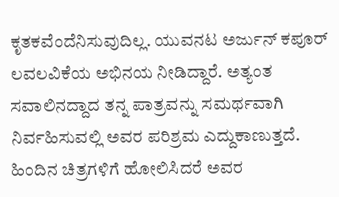ಕೃತಕವೆಂದೆನಿಸುವುದಿಲ್ಲ. ಯುವನಟ ಅರ್ಜುನ್ ಕಪೂರ್ ಲವಲವಿಕೆಯ ಅಭಿನಯ ನೀಡಿದ್ದಾರೆ. ಅತ್ಯಂತ ಸವಾಲಿನದ್ದಾದ ತನ್ನ ಪಾತ್ರವನ್ನು ಸಮರ್ಥವಾಗಿ ನಿರ್ವಹಿಸುವಲ್ಲಿ ಅವರ ಪರಿಶ್ರಮ ಎದ್ದುಕಾಣುತ್ತದೆ. ಹಿಂದಿನ ಚಿತ್ರಗಳಿಗೆ ಹೋಲಿಸಿದರೆ ಅವರ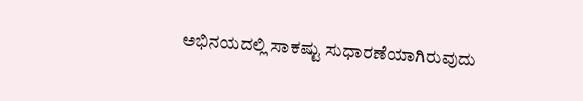ಅಭಿನಯದಲ್ಲಿ ಸಾಕಷ್ಟು ಸುಧಾರಣೆಯಾಗಿರುವುದು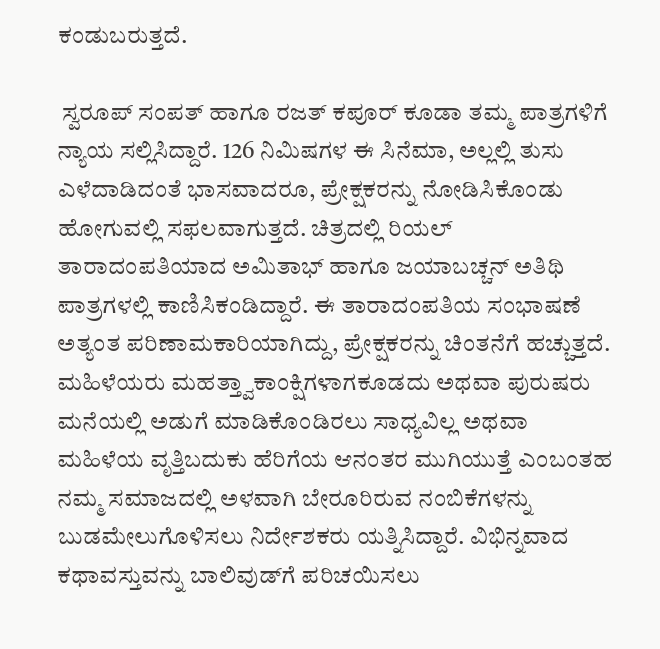ಕಂಡುಬರುತ್ತದೆ.

 ಸ್ವರೂಪ್ ಸಂಪತ್ ಹಾಗೂ ರಜತ್ ಕಪೂರ್ ಕೂಡಾ ತಮ್ಮ ಪಾತ್ರಗಳಿಗೆ ನ್ಯಾಯ ಸಲ್ಲಿಸಿದ್ದಾರೆ. 126 ನಿಮಿಷಗಳ ಈ ಸಿನೆಮಾ, ಅಲ್ಲಲ್ಲಿ ತುಸು ಎಳೆದಾಡಿದಂತೆ ಭಾಸವಾದರೂ, ಪ್ರೇಕ್ಷಕರನ್ನು ನೋಡಿಸಿಕೊಂಡು ಹೋಗುವಲ್ಲಿ ಸಫಲವಾಗುತ್ತದೆ. ಚಿತ್ರದಲ್ಲಿ ರಿಯಲ್ ತಾರಾದಂಪತಿಯಾದ ಅಮಿತಾಭ್ ಹಾಗೂ ಜಯಾಬಚ್ಚನ್ ಅತಿಥಿ ಪಾತ್ರಗಳಲ್ಲಿ ಕಾಣಿಸಿಕಂಡಿದ್ದಾರೆ. ಈ ತಾರಾದಂಪತಿಯ ಸಂಭಾಷಣೆ ಅತ್ಯಂತ ಪರಿಣಾಮಕಾರಿಯಾಗಿದ್ದು, ಪ್ರೇಕ್ಷಕರನ್ನು ಚಿಂತನೆಗೆ ಹಚ್ಚುತ್ತದೆ. ಮಹಿಳೆಯರು ಮಹತ್ತ್ವಾಕಾಂಕ್ಷಿಗಳಾಗಕೂಡದು ಅಥವಾ ಪುರುಷರು ಮನೆಯಲ್ಲಿ ಅಡುಗೆ ಮಾಡಿಕೊಂಡಿರಲು ಸಾಧ್ಯವಿಲ್ಲ ಅಥವಾ ಮಹಿಳೆಯ ವೃತ್ತಿಬದುಕು ಹೆರಿಗೆಯ ಆನಂತರ ಮುಗಿಯುತ್ತೆ ಎಂಬಂತಹ ನಮ್ಮ ಸಮಾಜದಲ್ಲಿ ಅಳವಾಗಿ ಬೇರೂರಿರುವ ನಂಬಿಕೆಗಳನ್ನು ಬುಡಮೇಲುಗೊಳಿಸಲು ನಿರ್ದೇಶಕರು ಯತ್ನಿಸಿದ್ದಾರೆ. ವಿಭಿನ್ನವಾದ ಕಥಾವಸ್ತುವನ್ನು ಬಾಲಿವುಡ್‌ಗೆ ಪರಿಚಯಿಸಲು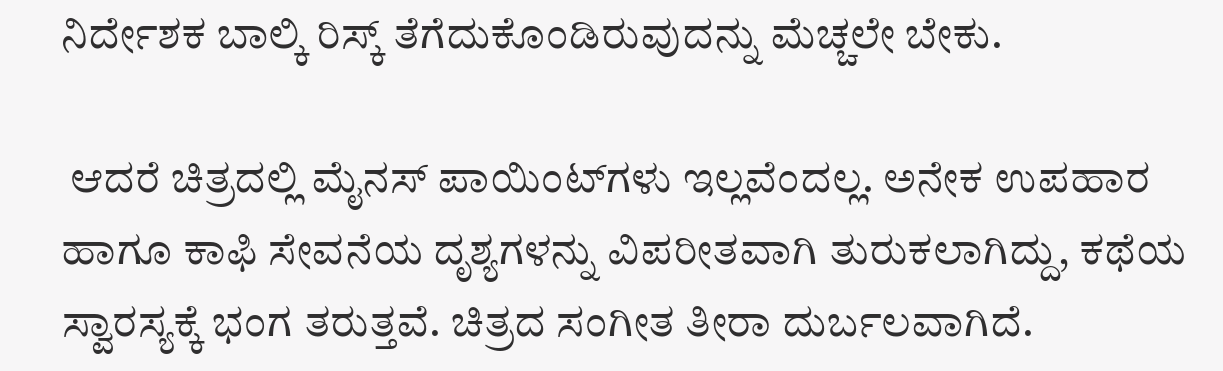ನಿರ್ದೇಶಕ ಬಾಲ್ಕಿ ರಿಸ್ಕ್ ತೆಗೆದುಕೊಂಡಿರುವುದನ್ನು ಮೆಚ್ಚಲೇ ಬೇಕು.

 ಆದರೆ ಚಿತ್ರದಲ್ಲಿ ಮೈನಸ್ ಪಾಯಿಂಟ್‌ಗಳು ಇಲ್ಲವೆಂದಲ್ಲ. ಅನೇಕ ಉಪಹಾರ ಹಾಗೂ ಕಾಫಿ ಸೇವನೆಯ ದೃಶ್ಯಗಳನ್ನು ವಿಪರೀತವಾಗಿ ತುರುಕಲಾಗಿದ್ದು, ಕಥೆಯ ಸ್ವಾರಸ್ಯಕ್ಕೆ ಭಂಗ ತರುತ್ತವೆ. ಚಿತ್ರದ ಸಂಗೀತ ತೀರಾ ದುರ್ಬಲವಾಗಿದೆ.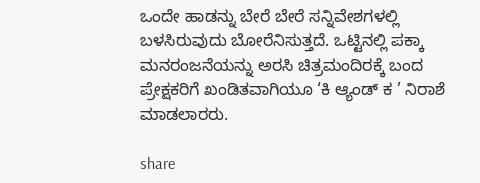ಒಂದೇ ಹಾಡನ್ನು ಬೇರೆ ಬೇರೆ ಸನ್ನಿವೇಶಗಳಲ್ಲಿ ಬಳಸಿರುವುದು ಬೋರೆನಿಸುತ್ತದೆ. ಒಟ್ಟಿನಲ್ಲಿ ಪಕ್ಕಾ ಮನರಂಜನೆಯನ್ನು ಅರಸಿ ಚಿತ್ರಮಂದಿರಕ್ಕೆ ಬಂದ ಪ್ರೇಕ್ಷಕರಿಗೆ ಖಂಡಿತವಾಗಿಯೂ ‘ಕಿ ಆ್ಯಂಡ್ ಕ ’ ನಿರಾಶೆ ಮಾಡಲಾರರು.

share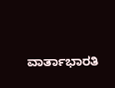ವಾರ್ತಾಭಾರತಿ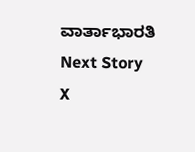ವಾರ್ತಾಭಾರತಿ
Next Story
X